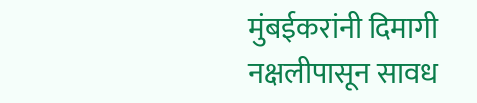मुंबईकरांनी दिमागी नक्षलीपासून सावध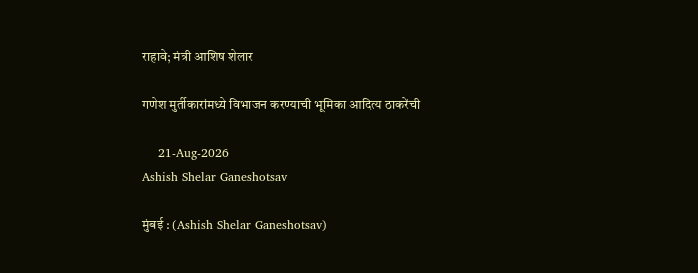राहावे; मंत्री आशिष शेलार

गणेश मुर्तीकारांमध्ये विभाजन करण्याची भूमिका आदित्य ठाकरेंची

    21-Aug-2026
Ashish Shelar Ganeshotsav

मुंबई : (Ashish Shelar Ganeshotsav)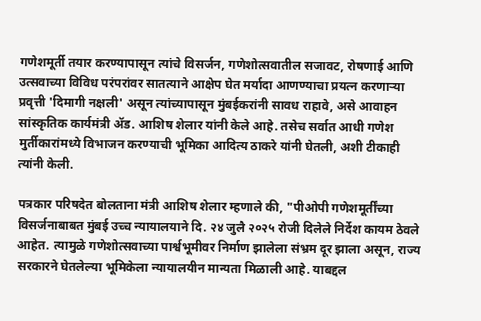गणेशमूर्ती तयार करण्यापासून त्यांचे विसर्जन, गणेशोत्सवातील सजावट, रोषणाई आणि उत्सवाच्या विविध परंपरांवर सातत्याने आक्षेप घेत मर्यादा आणण्याचा प्रयत्न करणाऱ्या प्रवृत्ती 'दिमागी नक्षली' असून त्यांच्यापासून मुंबईकरांनी सावध राहावे, असे आवाहन सांस्कृतिक कार्यमंत्री ॲड. आशिष शेलार यांनी केले आहे. तसेच सर्वात आधी गणेश मुर्तीकारांमध्ये विभाजन करण्याची भूमिका आदित्य ठाकरे यांनी घेतली, अशी टीकाही त्यांनी केली.

पत्रकार परिषदेत बोलताना मंत्री आशिष शेलार म्हणाले की, "पीओपी गणेशमूर्तींच्या विसर्जनाबाबत मुंबई उच्च न्यायालयाने दि. २४ जुलै २०२५ रोजी दिलेले निर्देश कायम ठेवले आहेत. त्यामुळे गणेशोत्सवाच्या पार्श्वभूमीवर निर्माण झालेला संभ्रम दूर झाला असून, राज्य सरकारने घेतलेल्या भूमिकेला न्यायालयीन मान्यता मिळाली आहे. याबद्दल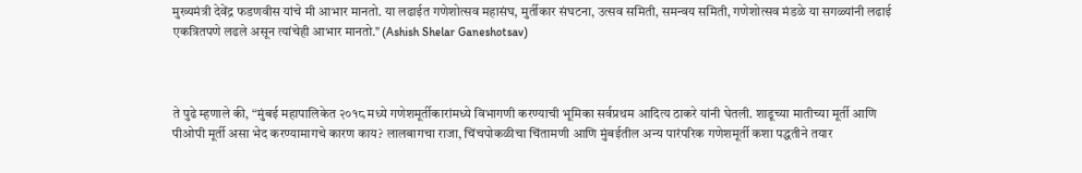मुख्यमंत्री देवेंद्र फडणवीस यांचे मी आभार मानतो. या लढाईत गणेशोत्सव महासंघ, मुर्तीकार संघटना, उत्सव समिती, समन्वय समिती, गणेशोत्सव मंडळे या सगळ्यांनी लढाई एकत्रितपणे लढले असून त्यांचेही आभार मानतो." (Ashish Shelar Ganeshotsav)



ते पुढे म्हणाले की, “मुंबई महापालिकेत २०१८ मध्ये गणेशमूर्तीकारांमध्ये विभागणी करण्याची भूमिका सर्वप्रथम आदित्य ठाकरे यांनी घेतली. शाडूच्या मातीच्या मूर्ती आणि पीओपी मूर्ती असा भेद करण्यामागचे कारण काय? लालबागचा राजा, चिंचपोकळीचा चिंतामणी आणि मुंबईतील अन्य पारंपरिक गणेशमूर्ती कशा पद्धतीने तयार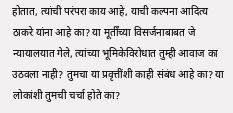होतात, त्यांची परंपरा काय आहे, याची कल्पना आदित्य ठाकरे यांना आहे का? या मूर्तींच्या विसर्जनाबाबत जे न्यायालयात गेले, त्यांच्या भूमिकेविरोधात तुम्ही आवाज का उठवला नाही? तुमचा या प्रवृत्तींशी काही संबंध आहे का? या लोकांशी तुमची चर्चा होते का?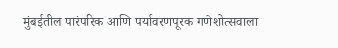मुंबईतील पारंपरिक आणि पर्यावरणपूरक गणेशोत्सवाला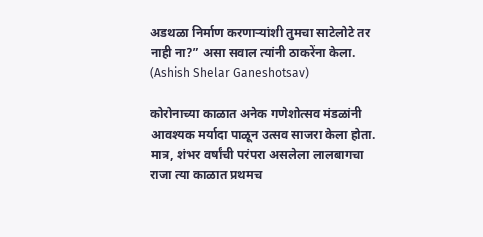अडथळा निर्माण करणाऱ्यांशी तुमचा साटेलोटे तर नाही ना?” असा सवाल त्यांनी ठाकरेंना केला. (Ashish Shelar Ganeshotsav)

कोरोनाच्या काळात अनेक गणेशोत्सव मंडळांनी आवश्यक मर्यादा पाळून उत्सव साजरा केला होता. मात्र, शंभर वर्षांची परंपरा असलेला लालबागचा राजा त्या काळात प्रथमच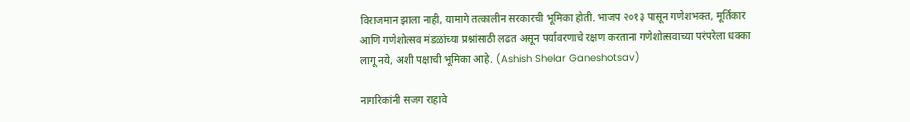विराजमान झाला नाही, यामागे तत्कालीन सरकारची भूमिका होती. भाजप २०१३ पासून गणेशभक्त, मूर्तिकार आणि गणेशोत्सव मंडळांच्या प्रश्नांसाठी लढत असून पर्यावरणाचे रक्षण करताना गणेशोत्सवाच्या परंपरेला धक्का लागू नये, अशी पक्षाची भूमिका आहे. (Ashish Shelar Ganeshotsav)

नागरिकांनी सजग राहावे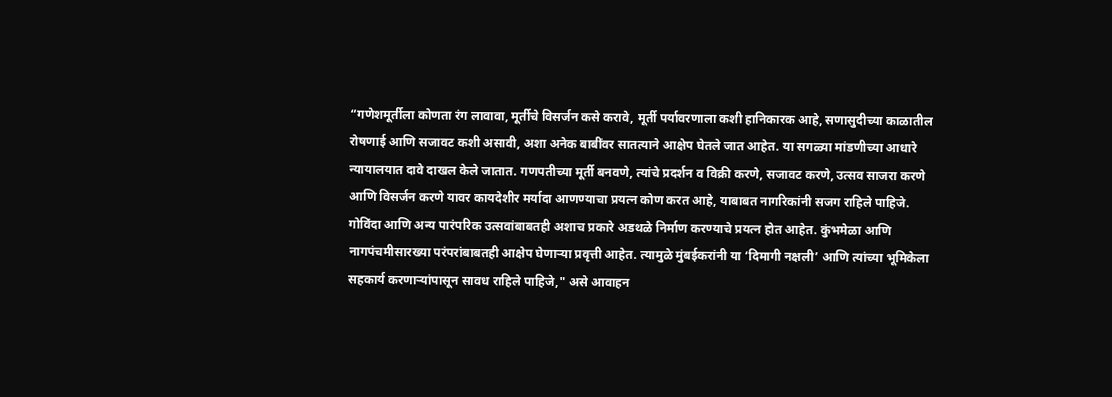“गणेशमूर्तीला कोणता रंग लावावा, मूर्तीचे विसर्जन कसे करावे, मूर्ती पर्यावरणाला कशी हानिकारक आहे, सणासुदीच्या काळातील रोषणाई आणि सजावट कशी असावी, अशा अनेक बाबींवर सातत्याने आक्षेप घेतले जात आहेत. या सगळ्या मांडणीच्या आधारे न्यायालयात दावे दाखल केले जातात. गणपतीच्या मूर्ती बनवणे, त्यांचे प्रदर्शन व विक्री करणे, सजावट करणे, उत्सव साजरा करणे आणि विसर्जन करणे यावर कायदेशीर मर्यादा आणण्याचा प्रयत्न कोण करत आहे, याबाबत नागरिकांनी सजग राहिले पाहिजे. गोविंदा आणि अन्य पारंपरिक उत्सवांबाबतही अशाच प्रकारे अडथळे निर्माण करण्याचे प्रयत्न होत आहेत. कुंभमेळा आणि नागपंचमीसारख्या परंपरांबाबतही आक्षेप घेणाऱ्या प्रवृत्ती आहेत. त्यामुळे मुंबईकरांनी या ‘दिमागी नक्षली’ आणि त्यांच्या भूमिकेला सहकार्य करणाऱ्यांपासून सावध राहिले पाहिजे," असे आवाहन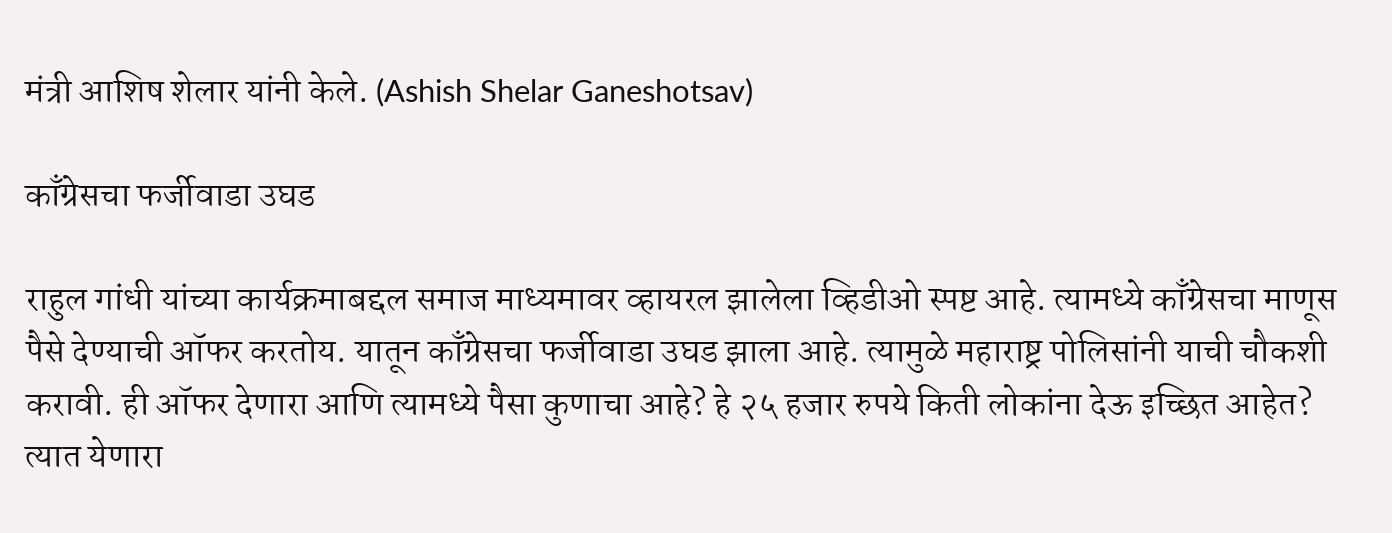मंत्री आशिष शेलार यांनी केले. (Ashish Shelar Ganeshotsav)

काँग्रेसचा फर्जीवाडा उघड

राहुल गांधी यांच्या कार्यक्रमाबद्दल समाज माध्यमावर व्हायरल झालेला व्हिडीओ स्पष्ट आहे. त्यामध्ये काँग्रेसचा माणूस पैसे देण्याची ऑफर करतोय. यातून काँग्रेसचा फर्जीवाडा उघड झाला आहे. त्यामुळे महाराष्ट्र पोलिसांनी याची चौकशी करावी. ही ऑफर देणारा आणि त्यामध्ये पैसा कुणाचा आहे? हे २५ हजार रुपये किती लोकांना देऊ इच्छित आहेत? त्यात येणारा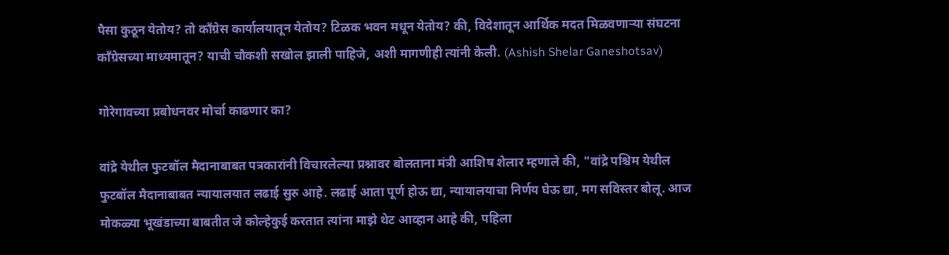पैसा कुठून येतोय? तो काँग्रेस कार्यालयातून येतोय? टिळक भवन मधून येतोय? की, विदेशातून आर्थिक मदत मिळवणाऱ्या संघटना काँग्रेसच्या माध्यमातून? याची चौकशी सखोल झाली पाहिजे, अशी मागणीही त्यांनी केली. (Ashish Shelar Ganeshotsav)

गोरेगावच्या प्रबोधनवर मोर्चा काढणार का?

वांद्रे येथील फुटबॉल मैदानाबाबत पत्रकारांनी विचारलेल्या प्रश्नावर बोलताना मंत्री आशिष शेलार म्हणाले की, "वांद्रे पश्चिम येथील फुटबॉल मैदानाबाबत न्यायालयात लढाई सुरु आहे. लढाई आता पूर्ण होऊ द्या, न्यायालयाचा निर्णय घेऊ द्या, मग सविस्तर बोलू. आज मोकळ्या भूखंडाच्या बाबतीत जे कोल्हेकुई करतात त्यांना माझे थेट आव्हान आहे की, पहिला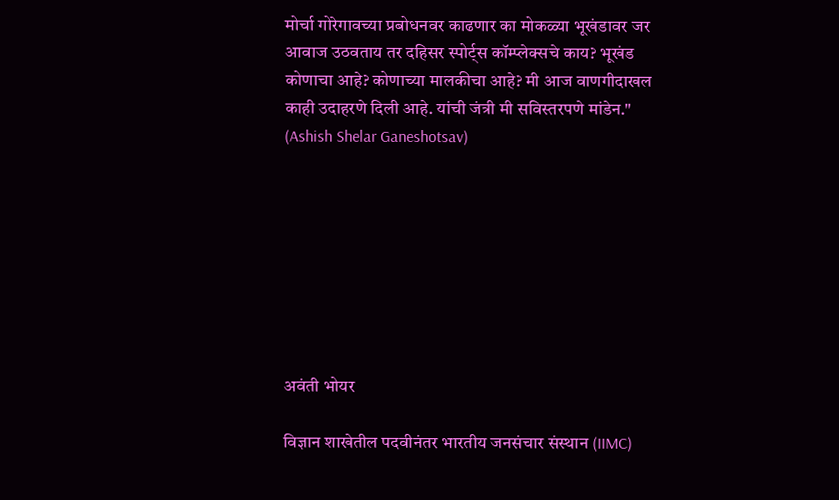मोर्चा गोरेगावच्या प्रबोधनवर काढणार का मोकळ्या भूखंडावर जर आवाज उठवताय तर दहिसर स्पोर्ट्स कॉम्प्लेक्सचे काय? भूखंड कोणाचा आहे? कोणाच्या मालकीचा आहे? मी आज वाणगीदाखल काही उदाहरणे दिली आहे. यांची जंत्री मी सविस्तरपणे मांडेन." (Ashish Shelar Ganeshotsav)








अवंती भोयर

विज्ञान शाखेतील पदवीनंतर भारतीय जनसंचार संस्थान (IIMC)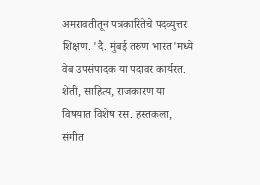अमरावतीतून पत्रकारितेचे पदव्युत्तर शिक्षण. 'दै. मुंबई तरुण भारत'मध्ये वेब उपसंपादक या पदावर कार्यरत. शेती, साहित्य, राजकारण या विषयात विशेष रस. हस्तकला, संगीत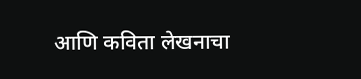आणि कविता लेखनाचा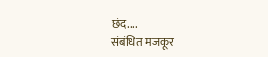छंद....
संबंधित मजकूर